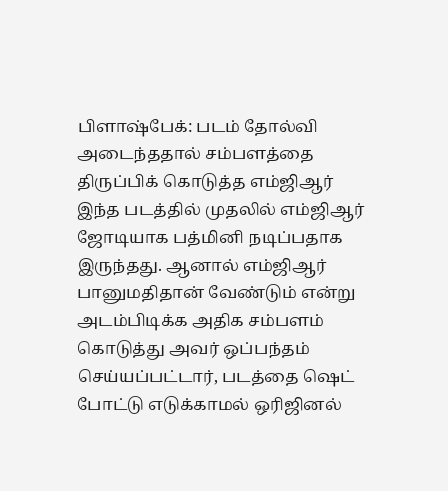பிளாஷ்பேக்: படம் தோல்வி அடைந்ததால் சம்பளத்தை திருப்பிக் கொடுத்த எம்ஜிஆர்
இந்த படத்தில் முதலில் எம்ஜிஆர் ஜோடியாக பத்மினி நடிப்பதாக இருந்தது. ஆனால் எம்ஜிஆர் பானுமதிதான் வேண்டும் என்று அடம்பிடிக்க அதிக சம்பளம் கொடுத்து அவர் ஒப்பந்தம் செய்யப்பட்டார், படத்தை ஷெட் போட்டு எடுக்காமல் ஒரிஜினல்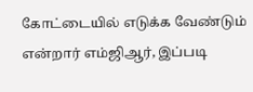கோட்டையில் எடுக்க வேண்டும் என்றார் எம்ஜிஆர், இப்படி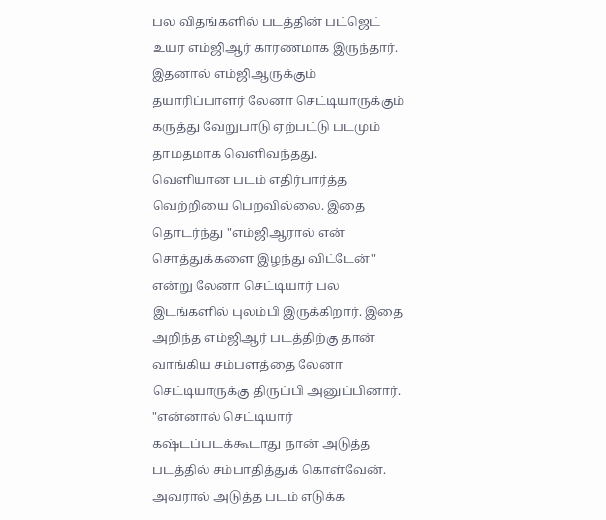பல விதங்களில் படத்தின் பட்ஜெட் உயர எம்ஜிஆர் காரணமாக இருந்தார். இதனால் எம்ஜிஆருக்கும் தயாரிப்பாளர் லேனா செட்டியாருக்கும் கருத்து வேறுபாடு ஏற்பட்டு படமும் தாமதமாக வெளிவந்தது.
வெளியான படம் எதிர்பார்த்த வெற்றியை பெறவில்லை. இதை தொடர்ந்து "எம்ஜிஆரால் என் சொத்துக்களை இழந்து விட்டேன்" என்று லேனா செட்டியார் பல இடங்களில் புலம்பி இருக்கிறார். இதை அறிந்த எம்ஜிஆர் படத்திற்கு தான் வாங்கிய சம்பளத்தை லேனா செட்டியாருக்கு திருப்பி அனுப்பினார். "என்னால் செட்டியார் கஷ்டப்படக்கூடாது நான் அடுத்த படத்தில் சம்பாதித்துக் கொள்வேன். அவரால் அடுத்த படம் எடுக்க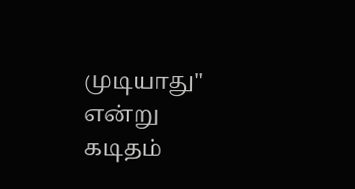முடியாது" என்று கடிதம்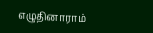எழுதினாராம்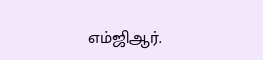எம்ஜிஆர்.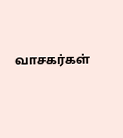வாசகர்கள்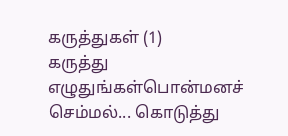கருத்துகள் (1)
கருத்து எழுதுங்கள்பொன்மனச் செம்மல்... கொடுத்து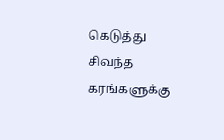கெடுத்து சிவந்த கரங்களுக்கு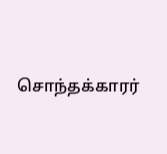சொந்தக்காரர்